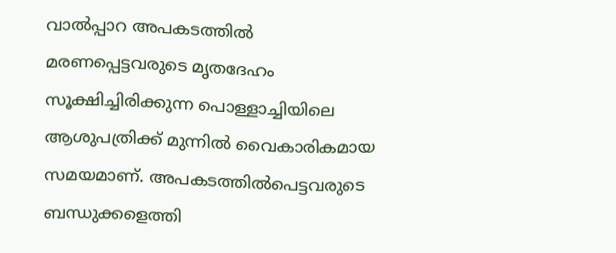വാൽപ്പാറ അപകടത്തിൽ മരണപ്പെട്ടവരുടെ മൃതദേഹം സൂക്ഷിച്ചിരിക്കുന്ന പൊള്ളാച്ചിയിലെ ആശുപത്രിക്ക് മുന്നിൽ വൈകാരികമായ സമയമാണ്. അപകടത്തിൽപെട്ടവരുടെ ബന്ധുക്കളെത്തി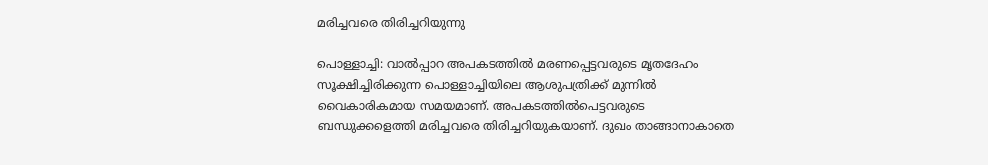മരിച്ചവരെ തിരിച്ചറിയുന്നു

പൊള്ളാച്ചി: വാൽപ്പാറ അപകടത്തിൽ മരണപ്പെട്ടവരുടെ മൃതദേഹം സൂക്ഷിച്ചിരിക്കുന്ന പൊള്ളാച്ചിയിലെ ആശുപത്രിക്ക് മുന്നിൽ വൈകാരികമായ സമയമാണ്. അപകടത്തിൽപെട്ടവരുടെ ബന്ധുക്കളെത്തി മരിച്ചവരെ തിരിച്ചറിയുകയാണ്. ദുഖം താങ്ങാനാകാതെ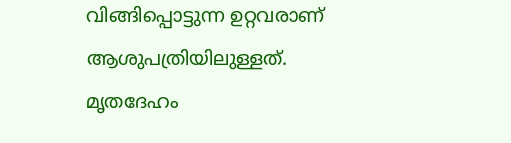വിങ്ങിപ്പൊട്ടുന്ന ഉറ്റവരാണ് ആശുപത്രിയിലുള്ളത്. മൃതദേഹം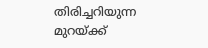തിരിച്ചറിയുന്ന മുറയ്ക്ക്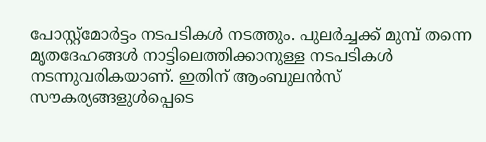പോസ്റ്റ്മോർട്ടം നടപടികൾ നടത്തും. പുലർച്ചക്ക് മുമ്പ് തന്നെ മൃതദേഹങ്ങൾ നാട്ടിലെത്തിക്കാനുള്ള നടപടികൾ നടന്നുവരികയാണ്. ഇതിന് ആംബുലൻസ് സൗകര്യങ്ങളുൾപ്പെടെ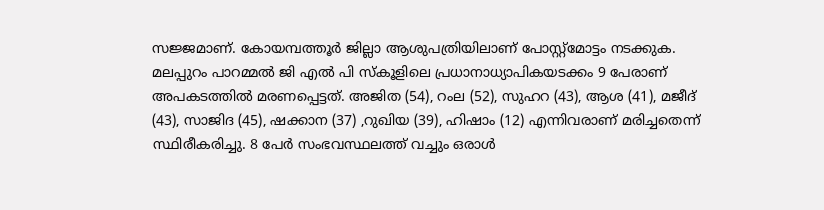സജ്ജമാണ്. കോയമ്പത്തൂർ ജില്ലാ ആശുപത്രിയിലാണ് പോസ്റ്റ്മോട്ടം നടക്കുക. മലപ്പുറം പാറമ്മൽ ജി എൽ പി സ്കൂളിലെ പ്രധാനാധ്യാപികയടക്കം 9 പേരാണ് അപകടത്തിൽ മരണപ്പെട്ടത്. അജിത (54), റംല (52), സുഹറ (43), ആശ (41), മജീദ് (43), സാജിദ (45), ഷക്കാന (37) ,റുഖിയ (39), ഹിഷാം (12) എന്നിവരാണ് മരിച്ചതെന്ന് സ്ഥിരീകരിച്ചു. 8 പേർ സംഭവസ്ഥലത്ത് വച്ചും ഒരാൾ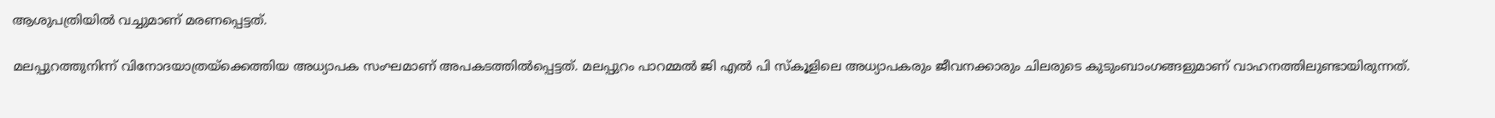ആശുപത്രിയിൽ വച്ചുമാണ് മരണപ്പെട്ടത്.

മലപ്പുറത്തുനിന്ന് വിനോദയാത്രയ്ക്കെത്തിയ അധ്യാപക സംഘമാണ് അപകടത്തിൽപ്പെട്ടത്. മലപ്പുറം പാറമ്മൽ ജി എൽ പി സ്കൂളിലെ അധ്യാപകരും ജീവനക്കാരും ചിലരുടെ കുടുംബാംഗങ്ങളുമാണ് വാഹനത്തിലുണ്ടായിരുന്നത്.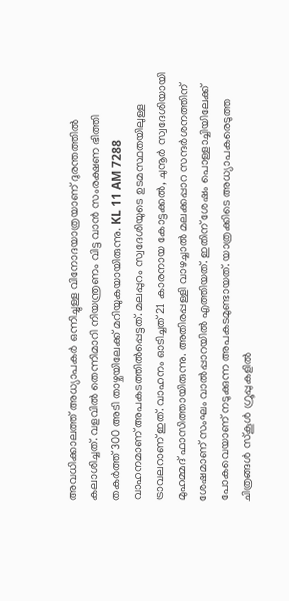അവധിക്കാലത്ത് അധ്യാപകർ ഒന്നിച്ചുള്ള വിനോദയാത്രയാണ് ദുരന്തത്തിൽ കലാശിച്ചത്. വളവിൽ തെന്നിമാറി നിയന്ത്രണം വിട്ട വാൻ സംരക്ഷണ ഭിത്തി തകർത്ത് 300 അടി താഴ്ചയിലേക്ക് മറിയുകയായിരുന്നു. KL 11 AM 7288 വാഹനമാണ് അപകടത്തിൽപ്പെട്ടത്. മലപ്പുറം സ്വദേശിയുടെ ഉടമസ്ഥതയിലുള്ള ട്രാവലറാണ് ഇത്. വാഹനം ഓടിച്ചത് 21 കാരനായ കോട്ടക്കൽ, ചുനൂർ സ്വദേശിയായി മുഹമ്മദ്‌ ഫാസിത്തായിരുന്നു. അതിരപ്പള്ളി വാഴച്ചാൽ മലക്കപ്പാറ സന്ദർശനത്തിന് ശേഷമാണ് സംഘം വാൽപ്പാറയിൽ എത്തിയത്. ഇതിന് ശേഷം പൊള്ളാച്ചിയിലേക്ക് പോകവെയാണ് നടുക്കുന്ന അപകടമുണ്ടായത്. യാത്രക്കിടെ അധ്യാപകരെടുത്ത ചിത്രങ്ങൾ സ്കൂൾ ഗ്രൂപ്പുകളിൽ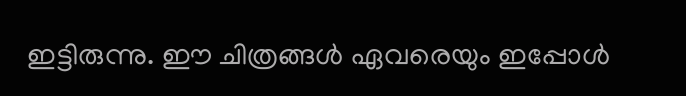ഇട്ടിരുന്നു. ഈ ചിത്രങ്ങൾ ഏവരെയും ഇപ്പോൾ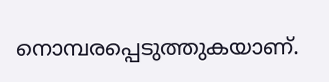നൊമ്പരപ്പെടുത്തുകയാണ്.